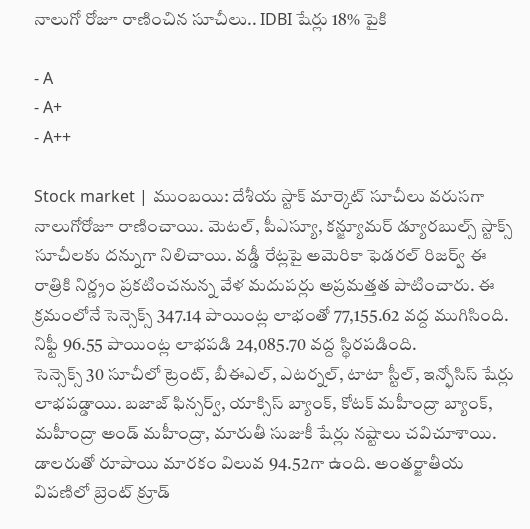నాలుగో రోజూ రాణించిన సూచీలు.. IDBI షేర్లు 18% పైకి

- A
- A+
- A++

Stock market | ముంబయి: దేశీయ స్టాక్ మార్కెట్ సూచీలు వరుసగా నాలుగోరోజూ రాణించాయి. మెటల్, పీఎస్యూ, కన్జ్యూమర్ డ్యూరబుల్స్ స్టాక్స్ సూచీలకు దన్నుగా నిలిచాయి. వడ్డీ రేట్లపై అమెరికా ఫెడరల్ రిజర్వ్ ఈ రాత్రికి నిర్ణ్రం ప్రకటించనున్న వేళ మదుపర్లు అప్రమత్తత పాటించారు. ఈ క్రమంలోనే సెన్సెక్స్ 347.14 పాయింట్ల లాభంతో 77,155.62 వద్ద ముగిసింది. నిఫ్టీ 96.55 పాయింట్ల లాభపడి 24,085.70 వద్ద స్థిరపడింది.
సెన్సెక్స్ 30 సూచీలో ట్రెంట్, బీఈఎల్, ఎటర్నల్, టాటా స్టీల్, ఇన్ఫోసిస్ షేర్లు లాభపడ్డాయి. బజాజ్ ఫిన్సర్వ్, యాక్సిస్ బ్యాంక్, కోటక్ మహీంద్రా బ్యాంక్, మహీంద్రా అండ్ మహీంద్రా, మారుతీ సుజుకీ షేర్లు నష్టాలు చవిచూశాయి. డాలరుతో రూపాయి మారకం విలువ 94.52గా ఉంది. అంతర్జాతీయ విపణిలో బ్రెంట్ క్రూడ్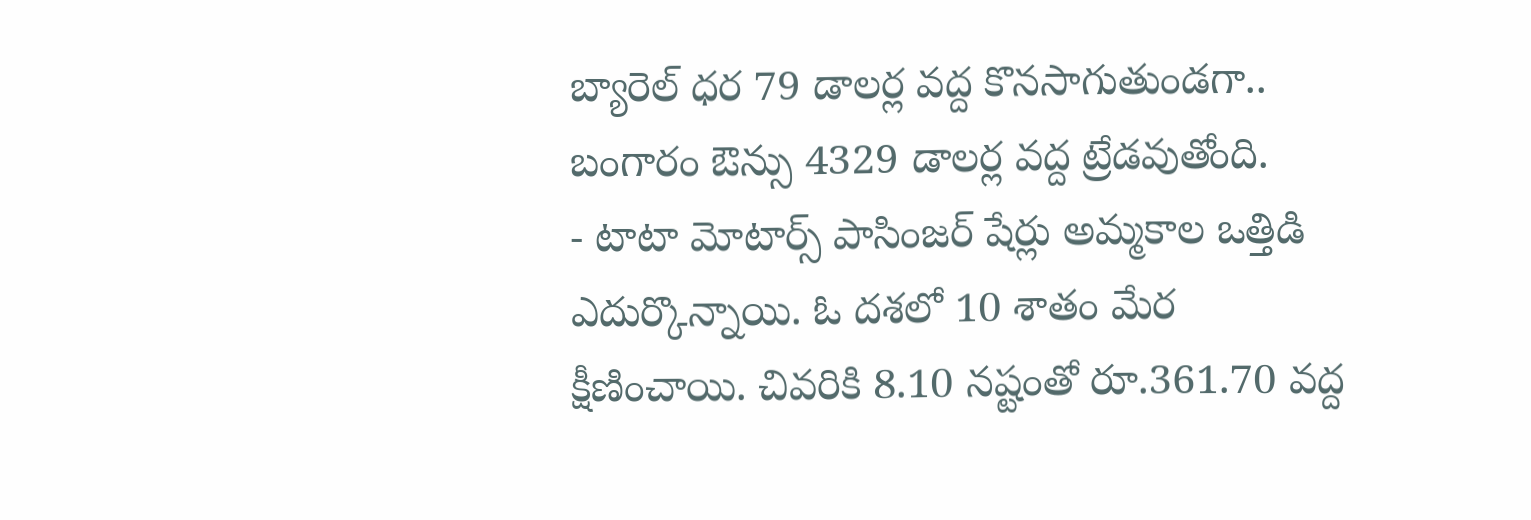బ్యారెల్ ధర 79 డాలర్ల వద్ద కొనసాగుతుండగా.. బంగారం ఔన్సు 4329 డాలర్ల వద్ద ట్రేడవుతోంది.
- టాటా మోటార్స్ పాసింజర్ షేర్లు అమ్మకాల ఒత్తిడి ఎదుర్కొన్నాయి. ఓ దశలో 10 శాతం మేర క్షీణించాయి. చివరికి 8.10 నష్టంతో రూ.361.70 వద్ద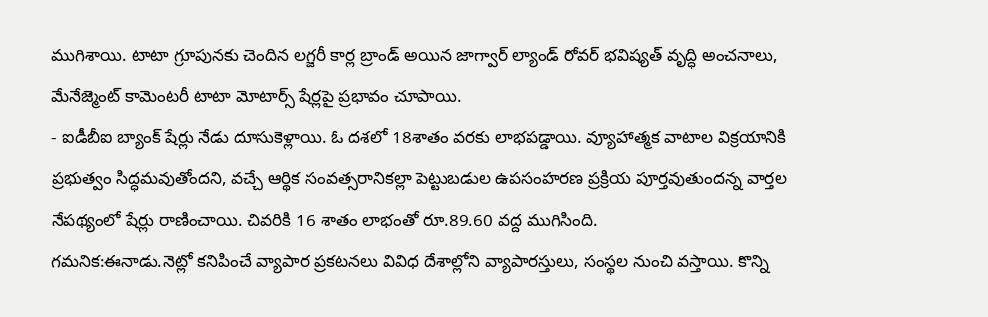ముగిశాయి. టాటా గ్రూపునకు చెందిన లగ్జరీ కార్ల బ్రాండ్ అయిన జాగ్వార్ ల్యాండ్ రోవర్ భవిష్యత్ వృద్ధి అంచనాలు, మేనేజ్మెంట్ కామెంటరీ టాటా మోటార్స్ షేర్లపై ప్రభావం చూపాయి.
- ఐడీబీఐ బ్యాంక్ షేర్లు నేడు దూసుకెళ్లాయి. ఓ దశలో 18శాతం వరకు లాభపడ్డాయి. వ్యూహాత్మక వాటాల విక్రయానికి ప్రభుత్వం సిద్ధమవుతోందని, వచ్చే ఆర్థిక సంవత్సరానికల్లా పెట్టుబడుల ఉపసంహరణ ప్రక్రియ పూర్తవుతుందన్న వార్తల నేపథ్యంలో షేర్లు రాణించాయి. చివరికి 16 శాతం లాభంతో రూ.89.60 వద్ద ముగిసింది.
గమనిక:ఈనాడు.నెట్లో కనిపించే వ్యాపార ప్రకటనలు వివిధ దేశాల్లోని వ్యాపారస్తులు, సంస్థల నుంచి వస్తాయి. కొన్ని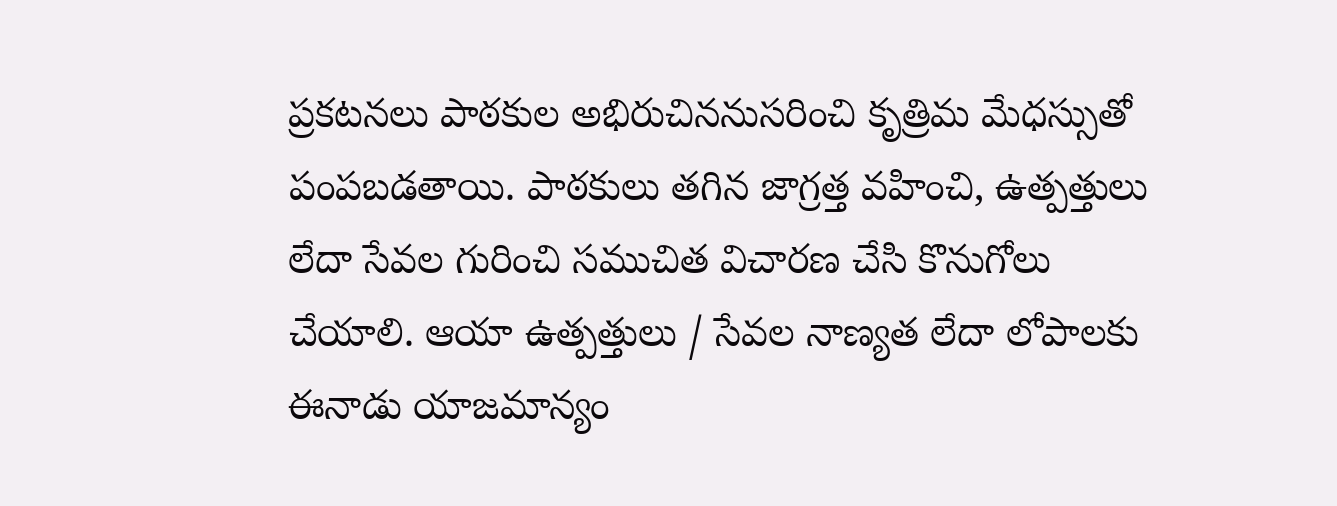ప్రకటనలు పాఠకుల అభిరుచిననుసరించి కృత్రిమ మేధస్సుతో పంపబడతాయి. పాఠకులు తగిన జాగ్రత్త వహించి, ఉత్పత్తులు లేదా సేవల గురించి సముచిత విచారణ చేసి కొనుగోలు చేయాలి. ఆయా ఉత్పత్తులు / సేవల నాణ్యత లేదా లోపాలకు ఈనాడు యాజమాన్యం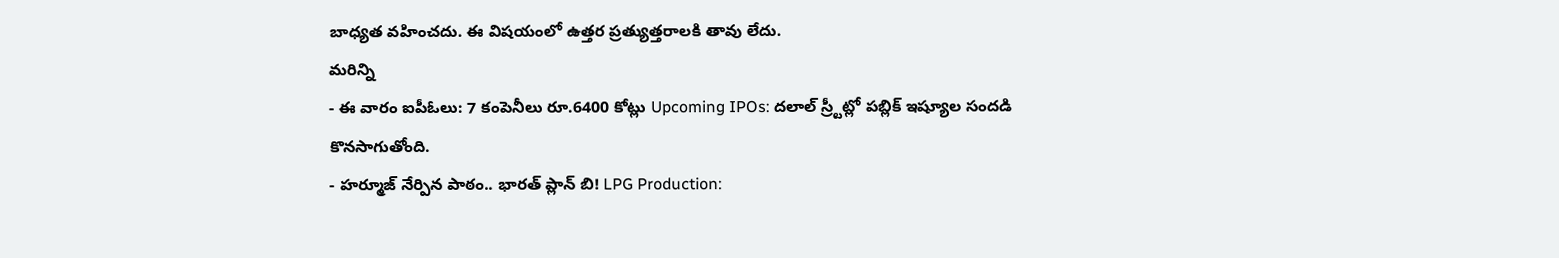బాధ్యత వహించదు. ఈ విషయంలో ఉత్తర ప్రత్యుత్తరాలకి తావు లేదు.
మరిన్ని
- ఈ వారం ఐపీఓలు: 7 కంపెనీలు రూ.6400 కోట్లు Upcoming IPOs: దలాల్ స్ర్టీట్లో పబ్లిక్ ఇష్యూల సందడి కొనసాగుతోంది.
- హర్మూజ్ నేర్పిన పాఠం.. భారత్ ప్లాన్ బి! LPG Production: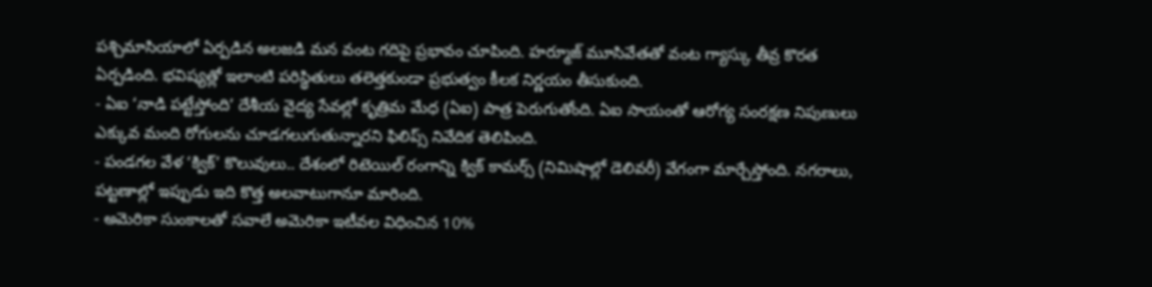పశ్చిమాసియాలో ఏర్పడిన అలజడి మన వంట గదిపై ప్రభావం చూపింది. హర్మూజ్ మూసివేతతో వంట గ్యాస్కు తీవ్ర కొరత ఏర్పడింది. భవిష్యత్లో ఇలాంటి పరిస్థితులు తలెత్తకుండా ప్రభుత్వం కీలక నిర్ణయం తీసుకుంది.
- ఏఐ ‘నాడి పట్టేస్తోంది’ దేశీయ వైద్య సేవల్లో కృత్రిమ మేధ (ఏఐ) పాత్ర పెరుగుతోంది. ఏఐ సాయంతో ఆరోగ్య సంరక్షణ నిపుణులు ఎక్కువ మంది రోగులను చూడగలుగుతున్నారని ఫిలిప్స్ నివేదిక తెలిపింది.
- పండగల వేళ ‘క్విక్’ కొలువులు.. దేశంలో రిటెయిల్ రంగాన్ని క్విక్ కామర్స్ (నిమిషాల్లో డెలివరీ) వేగంగా మార్చేస్తోంది. నగరాలు, పట్టణాల్లో ఇప్పుడు ఇది కొత్త అలవాటుగానూ మారింది.
- అమెరికా సుంకాలతో సవాలే అమెరికా ఇటీవల విధించిన 10%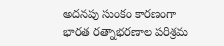అదనపు సుంకం కారణంగా భారత రత్నాభరణాల పరిశ్రమ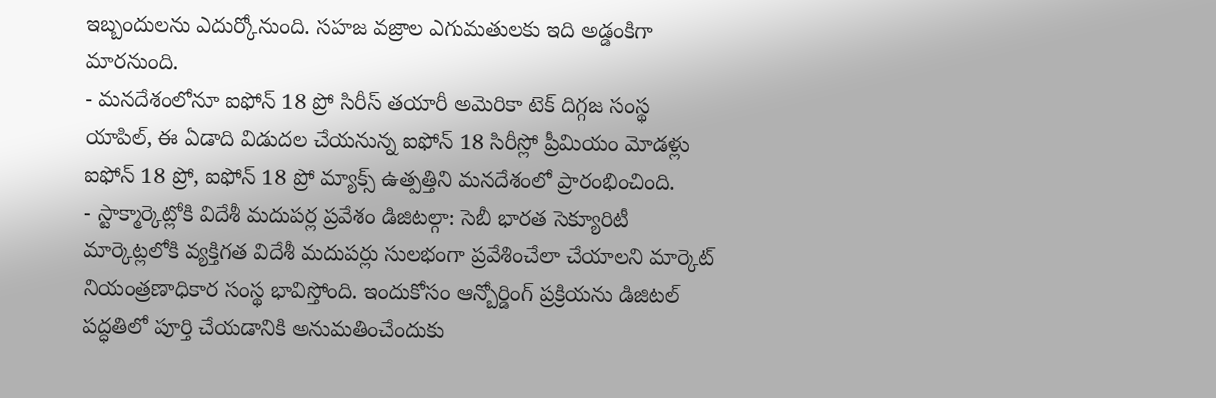ఇబ్బందులను ఎదుర్కోనుంది. సహజ వజ్రాల ఎగుమతులకు ఇది అడ్డంకిగా మారనుంది.
- మనదేశంలోనూ ఐఫోన్ 18 ప్రో సిరీస్ తయారీ అమెరికా టెక్ దిగ్గజ సంస్థ యాపిల్, ఈ ఏడాది విడుదల చేయనున్న ఐఫోన్ 18 సిరీస్లో ప్రీమియం మోడళ్లు ఐఫోన్ 18 ప్రో, ఐఫోన్ 18 ప్రో మ్యాక్స్ ఉత్పత్తిని మనదేశంలో ప్రారంభించింది.
- స్టాక్మార్కెట్లోకి విదేశీ మదుపర్ల ప్రవేశం డిజిటల్గా: సెబీ భారత సెక్యూరిటీ మార్కెట్లలోకి వ్యక్తిగత విదేశీ మదుపర్లు సులభంగా ప్రవేశించేలా చేయాలని మార్కెట్ నియంత్రణాధికార సంస్థ భావిస్తోంది. ఇందుకోసం ఆన్బోర్డింగ్ ప్రక్రియను డిజిటల్ పద్ధతిలో పూర్తి చేయడానికి అనుమతించేందుకు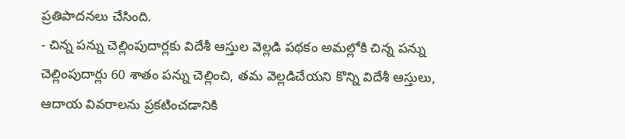ప్రతిపాదనలు చేసింది.
- చిన్న పన్ను చెల్లింపుదార్లకు విదేశీ ఆస్తుల వెల్లడి పథకం అమల్లోకి చిన్న పన్ను చెల్లింపుదార్లు 60 శాతం పన్ను చెల్లించి, తమ వెల్లడిచేయని కొన్ని విదేశీ ఆస్తులు, ఆదాయ వివరాలను ప్రకటించడానికి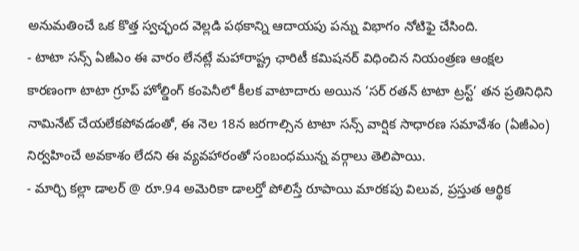అనుమతించే ఒక కొత్త స్వచ్ఛంద వెల్లడి పథకాన్ని ఆదాయపు పన్ను విభాగం నోటిఫై చేసింది.
- టాటా సన్స్ ఏజీఎం ఈ వారం లేనట్లే మహారాష్ట్ర ఛారిటీ కమిషనర్ విధించిన నియంత్రణ ఆంక్షల కారణంగా టాటా గ్రూప్ హోల్డింగ్ కంపెనీలో కీలక వాటాదారు అయిన ‘సర్ రతన్ టాటా ట్రస్ట్’ తన ప్రతినిధిని నామినేట్ చేయలేకపోవడంతో, ఈ నెల 18న జరగాల్సిన టాటా సన్స్ వార్షిక సాధారణ సమావేశం (ఏజీఎం) నిర్వహించే అవకాశం లేదని ఈ వ్యవహారంతో సంబంధమున్న వర్గాలు తెలిపాయి.
- మార్చి కల్లా డాలర్ @ రూ.94 అమెరికా డాలర్తో పోలిస్తే రూపాయి మారకపు విలువ, ప్రస్తుత ఆర్థిక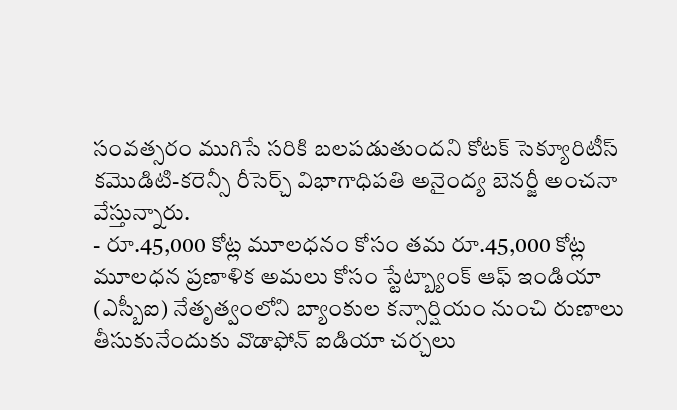సంవత్సరం ముగిసే సరికి బలపడుతుందని కోటక్ సెక్యూరిటీస్ కమొడిటి-కరెన్సీ రీసెర్చ్ విభాగాధిపతి అనైంద్య బెనర్జీ అంచనా వేస్తున్నారు.
- రూ.45,000 కోట్ల మూలధనం కోసం తమ రూ.45,000 కోట్ల మూలధన ప్రణాళిక అమలు కోసం స్టేట్బ్యాంక్ ఆఫ్ ఇండియా (ఎస్బీఐ) నేతృత్వంలోని బ్యాంకుల కన్సార్షియం నుంచి రుణాలు తీసుకునేందుకు వొడాఫోన్ ఐడియా చర్చలు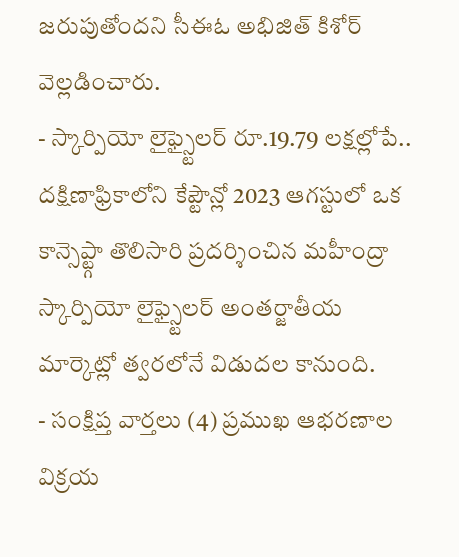జరుపుతోందని సీఈఓ అభిజిత్ కిశోర్ వెల్లడించారు.
- స్కార్పియో లైఫ్స్టైలర్ రూ.19.79 లక్షల్లోపే.. దక్షిణాఫ్రికాలోని కేప్టౌన్లో 2023 ఆగస్టులో ఒక కాన్సెప్ట్గా తొలిసారి ప్రదర్శించిన మహీంద్రా స్కార్పియో లైఫ్స్టైలర్ అంతర్జాతీయ మార్కెట్లో త్వరలోనే విడుదల కానుంది.
- సంక్షిప్త వార్తలు (4) ప్రముఖ ఆభరణాల విక్రయ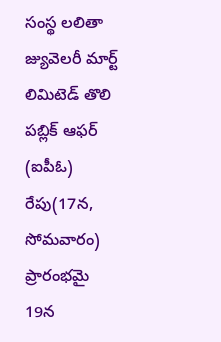సంస్థ లలితా జ్యువెలరీ మార్ట్ లిమిటెడ్ తొలి పబ్లిక్ ఆఫర్ (ఐపీఓ) రేపు(17న, సోమవారం) ప్రారంభమై 19న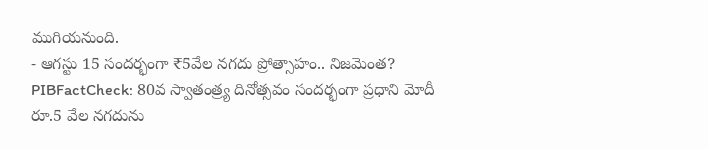ముగియనుంది.
- ఆగస్టు 15 సందర్భంగా ₹5వేల నగదు ప్రోత్సాహం.. నిజమెంత? PIBFactCheck: 80వ స్వాతంత్ర్య దినోత్సవం సందర్భంగా ప్రధాని మోదీ రూ.5 వేల నగదును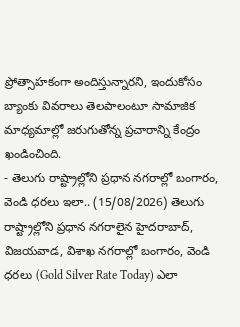ప్రోత్సాహకంగా అందిస్తున్నారని, ఇందుకోసం బ్యాంకు వివరాలు తెలపాలంటూ సామాజిక మాధ్యమాల్లో జరుగుతోన్న ప్రచారాన్ని కేంద్రం ఖండించింది.
- తెలుగు రాష్ట్రాల్లోని ప్రధాన నగరాల్లో బంగారం, వెండి ధరలు ఇలా.. (15/08/2026) తెలుగు రాష్ట్రాల్లోని ప్రధాన నగరాలైన హైదరాబాద్, విజయవాడ, విశాఖ నగరాల్లో బంగారం, వెండి ధరలు (Gold Silver Rate Today) ఎలా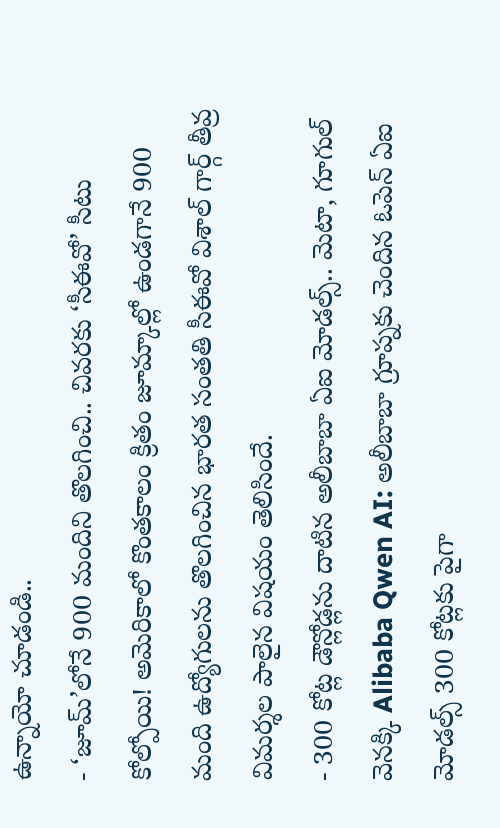ఉన్నాయో చూడండి..
- ‘జూమ్’లోనే 900 మందిని తొలగించి.. చివరకు ‘సీఈవో’ సీటు కోల్పోయి! అమెరికాలో కొంతకాలం క్రితం జూమ్కాల్లో ఉండగానే 900 మంది ఉద్యోగులను తొలగించిన భారత సంతతి సీఈవో విశాల్ గార్గ్ తీవ్ర విమర్శల పాలైన విషయం తెలిసిందే.
- 300 కోట్ల డౌన్లోడ్లను దాటిన అలీబాబా ఏఐ మోడల్స్.. మెటా, గూగుల్ వెనక్కి Alibaba Qwen AI: అలీబాబా గ్రూప్నకు చెందిన ఓపెన్ ఏఐ మోడల్స్ 300 కోట్లకు పైగా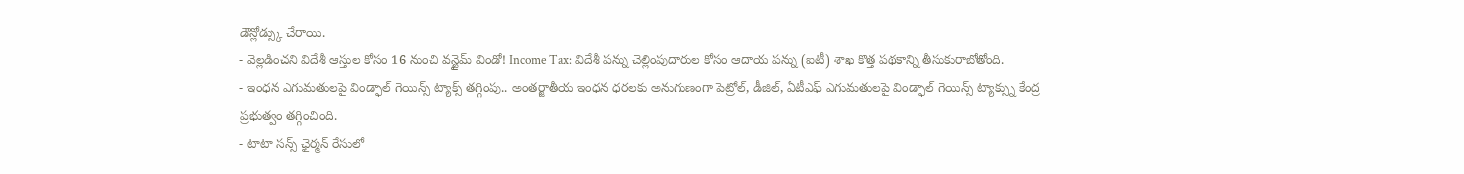డౌన్లోడ్స్కు చేరాయి.
- వెల్లడించని విదేశీ ఆస్తుల కోసం 16 నుంచి వన్టైమ్ విండో! Income Tax: విదేశీ పన్ను చెల్లింపుదారుల కోసం ఆదాయ పన్ను (ఐటీ) శాఖ కొత్త పథకాన్ని తీసుకురాబోతోంది.
- ఇంధన ఎగుమతులపై విండ్ఫాల్ గెయిన్స్ ట్యాక్స్ తగ్గింపు.. అంతర్జాతీయ ఇంధన ధరలకు అనుగుణంగా పెట్రోల్, డీజిల్, ఏటీఎఫ్ ఎగుమతులపై విండ్ఫాల్ గెయిన్స్ ట్యాక్స్ను కేంద్ర ప్రభుత్వం తగ్గించింది.
- టాటా సన్స్ ఛైర్మన్ రేసులో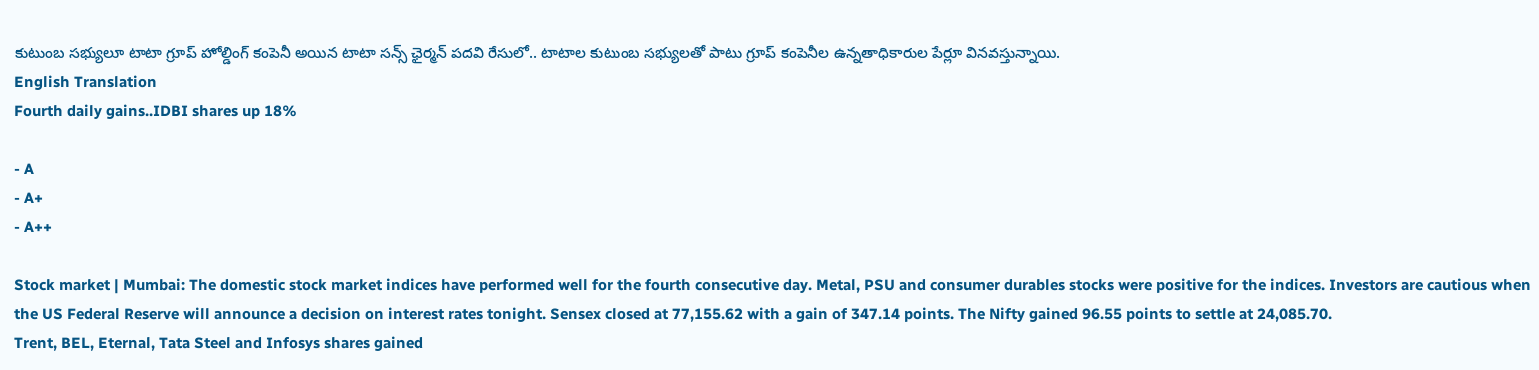కుటుంబ సభ్యులూ టాటా గ్రూప్ హోల్డింగ్ కంపెనీ అయిన టాటా సన్స్ ఛైర్మన్ పదవి రేసులో.. టాటాల కుటుంబ సభ్యులతో పాటు గ్రూప్ కంపెనీల ఉన్నతాధికారుల పేర్లూ వినవస్తున్నాయి.
English Translation
Fourth daily gains..IDBI shares up 18%

- A
- A+
- A++

Stock market | Mumbai: The domestic stock market indices have performed well for the fourth consecutive day. Metal, PSU and consumer durables stocks were positive for the indices. Investors are cautious when the US Federal Reserve will announce a decision on interest rates tonight. Sensex closed at 77,155.62 with a gain of 347.14 points. The Nifty gained 96.55 points to settle at 24,085.70.
Trent, BEL, Eternal, Tata Steel and Infosys shares gained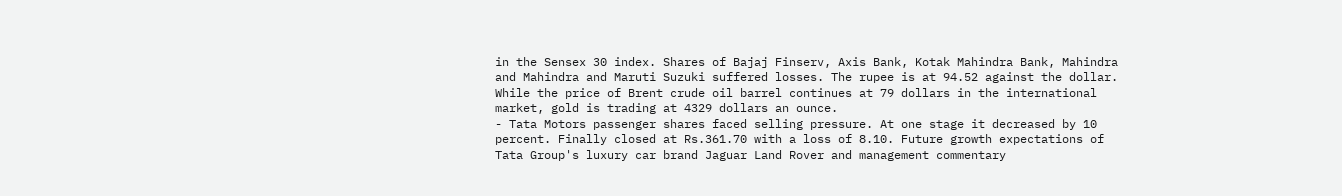in the Sensex 30 index. Shares of Bajaj Finserv, Axis Bank, Kotak Mahindra Bank, Mahindra and Mahindra and Maruti Suzuki suffered losses. The rupee is at 94.52 against the dollar. While the price of Brent crude oil barrel continues at 79 dollars in the international market, gold is trading at 4329 dollars an ounce.
- Tata Motors passenger shares faced selling pressure. At one stage it decreased by 10 percent. Finally closed at Rs.361.70 with a loss of 8.10. Future growth expectations of Tata Group's luxury car brand Jaguar Land Rover and management commentary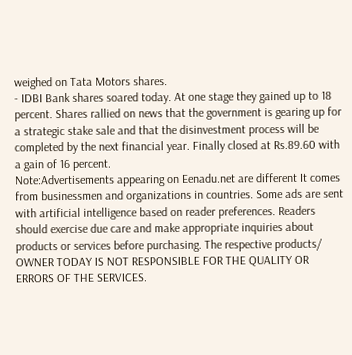weighed on Tata Motors shares.
- IDBI Bank shares soared today. At one stage they gained up to 18 percent. Shares rallied on news that the government is gearing up for a strategic stake sale and that the disinvestment process will be completed by the next financial year. Finally closed at Rs.89.60 with a gain of 16 percent.
Note:Advertisements appearing on Eenadu.net are different It comes from businessmen and organizations in countries. Some ads are sent with artificial intelligence based on reader preferences. Readers should exercise due care and make appropriate inquiries about products or services before purchasing. The respective products/ OWNER TODAY IS NOT RESPONSIBLE FOR THE QUALITY OR ERRORS OF THE SERVICES.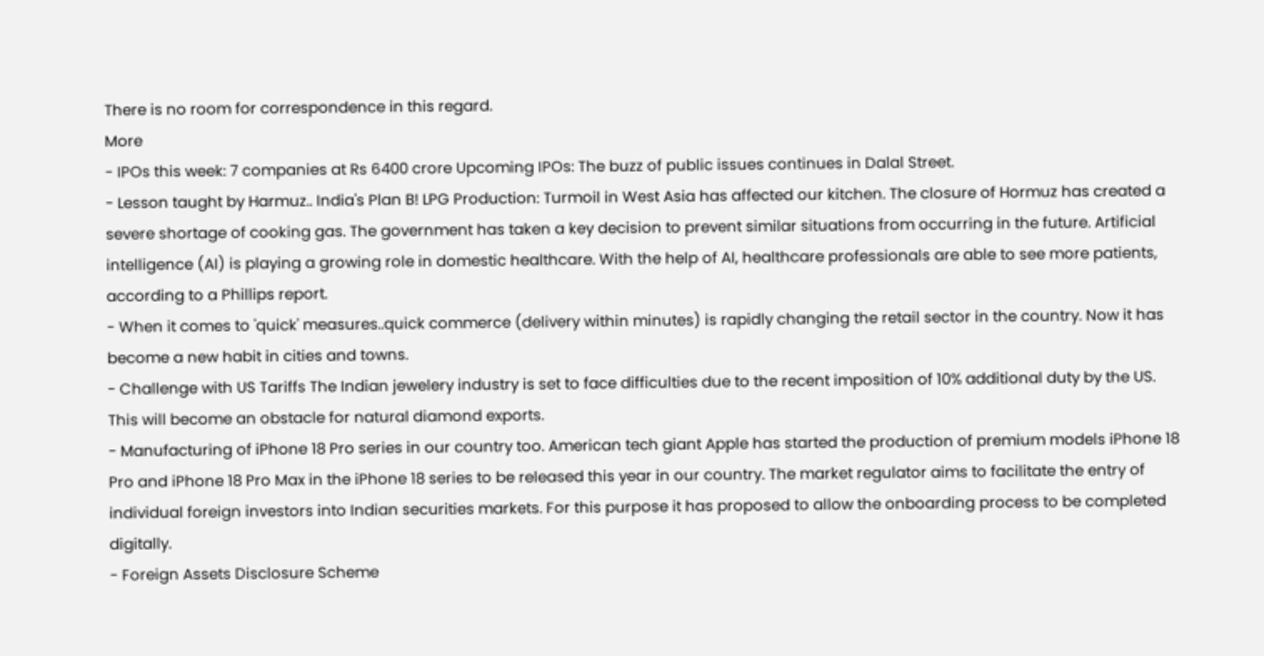There is no room for correspondence in this regard.
More
- IPOs this week: 7 companies at Rs 6400 crore Upcoming IPOs: The buzz of public issues continues in Dalal Street.
- Lesson taught by Harmuz.. India's Plan B! LPG Production: Turmoil in West Asia has affected our kitchen. The closure of Hormuz has created a severe shortage of cooking gas. The government has taken a key decision to prevent similar situations from occurring in the future. Artificial intelligence (AI) is playing a growing role in domestic healthcare. With the help of AI, healthcare professionals are able to see more patients, according to a Phillips report.
- When it comes to 'quick' measures..quick commerce (delivery within minutes) is rapidly changing the retail sector in the country. Now it has become a new habit in cities and towns.
- Challenge with US Tariffs The Indian jewelery industry is set to face difficulties due to the recent imposition of 10% additional duty by the US. This will become an obstacle for natural diamond exports.
- Manufacturing of iPhone 18 Pro series in our country too. American tech giant Apple has started the production of premium models iPhone 18 Pro and iPhone 18 Pro Max in the iPhone 18 series to be released this year in our country. The market regulator aims to facilitate the entry of individual foreign investors into Indian securities markets. For this purpose it has proposed to allow the onboarding process to be completed digitally.
- Foreign Assets Disclosure Scheme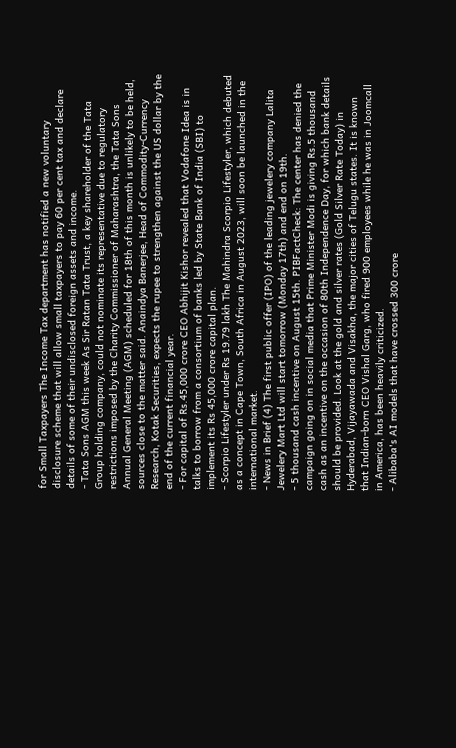for Small Taxpayers The Income Tax department has notified a new voluntary disclosure scheme that will allow small taxpayers to pay 60 per cent tax and declare details of some of their undisclosed foreign assets and income.
- Tata Sons AGM this week As Sir Ratan Tata Trust, a key shareholder of the Tata Group holding company, could not nominate its representative due to regulatory restrictions imposed by the Charity Commissioner of Maharashtra, the Tata Sons Annual General Meeting (AGM) scheduled for 18th of this month is unlikely to be held, sources close to the matter said. Anaindya Banerjee, Head of Commodity-Currency Research, Kotak Securities, expects the rupee to strengthen against the US dollar by the end of the current financial year.
- For capital of Rs.45,000 crore CEO Abhijit Kishor revealed that Vodafone Idea is in talks to borrow from a consortium of banks led by State Bank of India (SBI) to implement its Rs 45,000 crore capital plan.
- Scorpio Lifestyler under Rs 19.79 lakh The Mahindra Scorpio Lifestyler, which debuted as a concept in Cape Town, South Africa in August 2023, will soon be launched in the international market.
- News in Brief (4) The first public offer (IPO) of the leading jewelery company Lalita Jewelery Mart Ltd will start tomorrow (Monday 17th) and end on 19th.
- 5 thousand cash incentive on August 15th. PIBFactCheck: The center has denied the campaign going on in social media that Prime Minister Modi is giving Rs.5 thousand cash as an incentive on the occasion of 80th Independence Day, for which bank details should be provided. Look at the gold and silver rates (Gold Silver Rate Today) in Hyderabad, Vijayawada and Visakha, the major cities of Telugu states. It is known that Indian-born CEO Vishal Garg, who fired 900 employees while he was in Joomcall in America, has been heavily criticized.
- Alibaba's AI models that have crossed 300 crore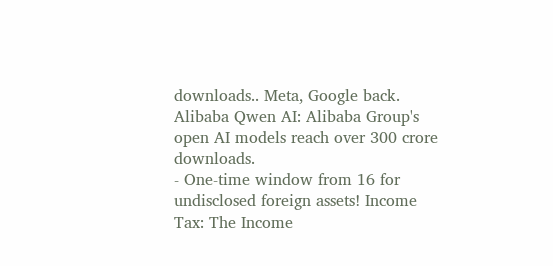downloads.. Meta, Google back. Alibaba Qwen AI: Alibaba Group's open AI models reach over 300 crore downloads.
- One-time window from 16 for undisclosed foreign assets! Income Tax: The Income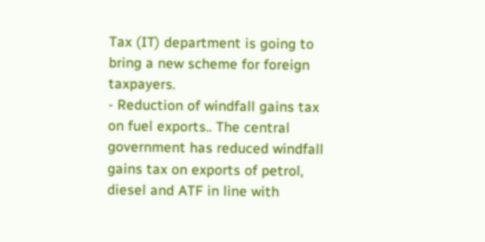Tax (IT) department is going to bring a new scheme for foreign taxpayers.
- Reduction of windfall gains tax on fuel exports.. The central government has reduced windfall gains tax on exports of petrol, diesel and ATF in line with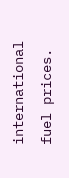international fuel prices.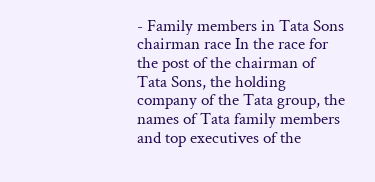- Family members in Tata Sons chairman race In the race for the post of the chairman of Tata Sons, the holding company of the Tata group, the names of Tata family members and top executives of the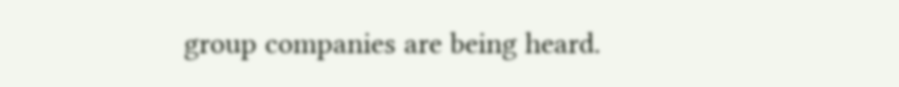group companies are being heard.